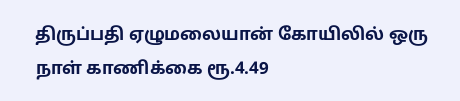திருப்பதி ஏழுமலையான் கோயிலில் ஒரு நாள் காணிக்கை ரூ.4.49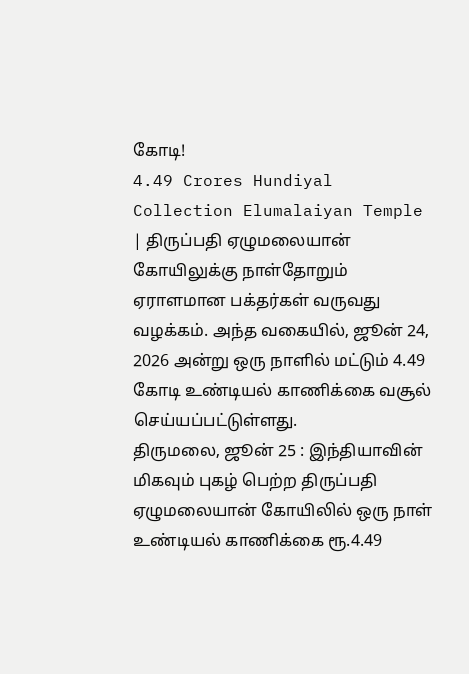கோடி!
4.49 Crores Hundiyal Collection Elumalaiyan Temple | திருப்பதி ஏழுமலையான் கோயிலுக்கு நாள்தோறும் ஏராளமான பக்தர்கள் வருவது வழக்கம். அந்த வகையில், ஜூன் 24, 2026 அன்று ஒரு நாளில் மட்டும் 4.49 கோடி உண்டியல் காணிக்கை வசூல் செய்யப்பட்டுள்ளது.
திருமலை, ஜூன் 25 : இந்தியாவின் மிகவும் புகழ் பெற்ற திருப்பதி ஏழுமலையான் கோயிலில் ஒரு நாள் உண்டியல் காணிக்கை ரூ.4.49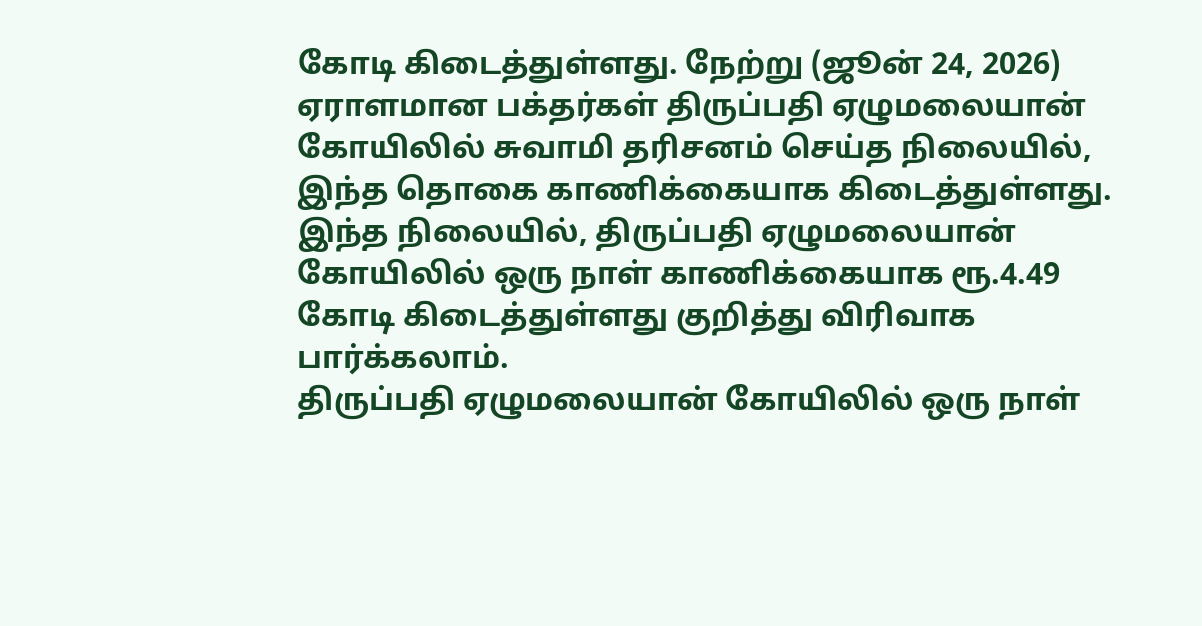கோடி கிடைத்துள்ளது. நேற்று (ஜூன் 24, 2026) ஏராளமான பக்தர்கள் திருப்பதி ஏழுமலையான் கோயிலில் சுவாமி தரிசனம் செய்த நிலையில், இந்த தொகை காணிக்கையாக கிடைத்துள்ளது. இந்த நிலையில், திருப்பதி ஏழுமலையான் கோயிலில் ஒரு நாள் காணிக்கையாக ரூ.4.49 கோடி கிடைத்துள்ளது குறித்து விரிவாக பார்க்கலாம்.
திருப்பதி ஏழுமலையான் கோயிலில் ஒரு நாள்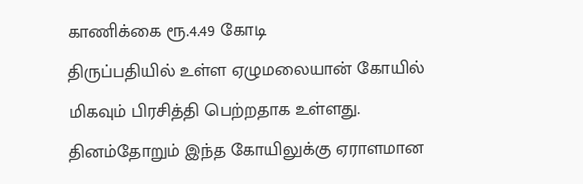காணிக்கை ரூ.4.49 கோடி
திருப்பதியில் உள்ள ஏழுமலையான் கோயில் மிகவும் பிரசித்தி பெற்றதாக உள்ளது. தினம்தோறும் இந்த கோயிலுக்கு ஏராளமான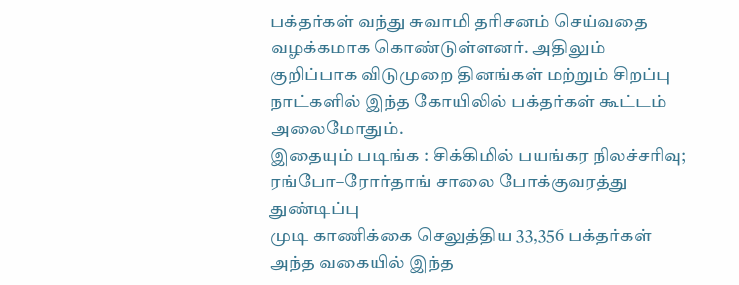பக்தர்கள் வந்து சுவாமி தரிசனம் செய்வதை வழக்கமாக கொண்டுள்ளனர். அதிலும் குறிப்பாக விடுமுறை தினங்கள் மற்றும் சிறப்பு நாட்களில் இந்த கோயிலில் பக்தர்கள் கூட்டம் அலைமோதும்.
இதையும் படிங்க : சிக்கிமில் பயங்கர நிலச்சரிவு; ரங்போ–ரோர்தாங் சாலை போக்குவரத்து துண்டிப்பு
முடி காணிக்கை செலுத்திய 33,356 பக்தர்கள்
அந்த வகையில் இந்த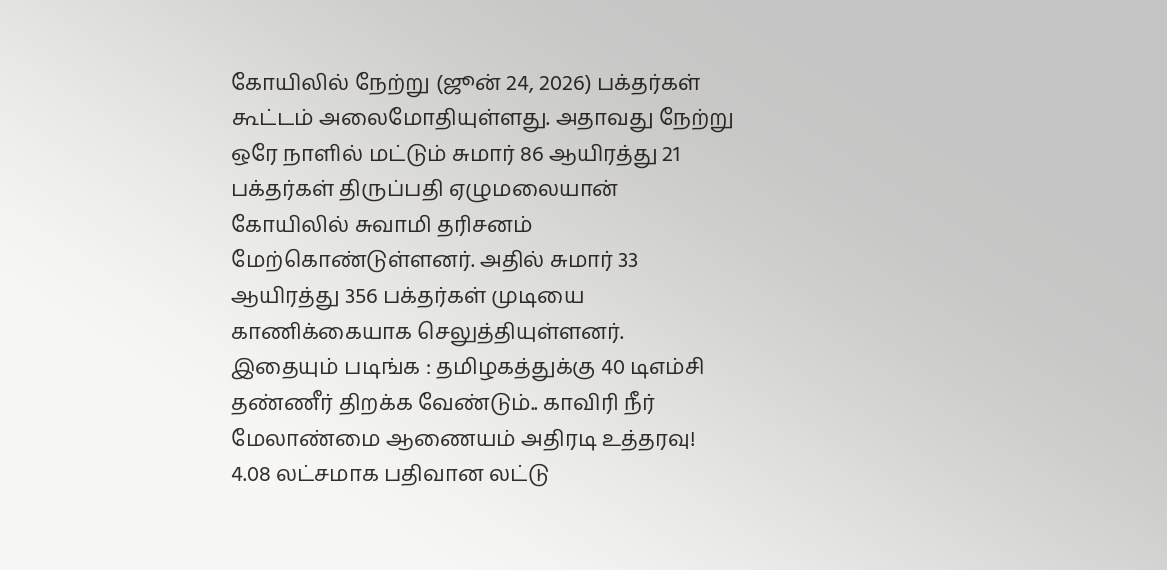கோயிலில் நேற்று (ஜூன் 24, 2026) பக்தர்கள் கூட்டம் அலைமோதியுள்ளது. அதாவது நேற்று ஒரே நாளில் மட்டும் சுமார் 86 ஆயிரத்து 21 பக்தர்கள் திருப்பதி ஏழுமலையான் கோயிலில் சுவாமி தரிசனம் மேற்கொண்டுள்ளனர். அதில் சுமார் 33 ஆயிரத்து 356 பக்தர்கள் முடியை காணிக்கையாக செலுத்தியுள்ளனர்.
இதையும் படிங்க : தமிழகத்துக்கு 40 டிஎம்சி தண்ணீர் திறக்க வேண்டும்.. காவிரி நீர் மேலாண்மை ஆணையம் அதிரடி உத்தரவு!
4.08 லட்சமாக பதிவான லட்டு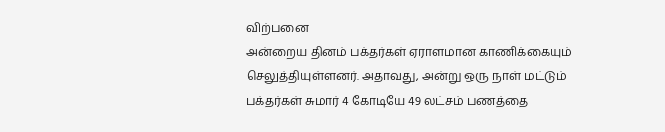விற்பனை
அன்றைய தினம் பக்தர்கள் ஏராளமான காணிக்கையும் செலுத்தியுள்ளனர். அதாவது, அன்று ஒரு நாள் மட்டும் பக்தர்கள் சுமார் 4 கோடியே 49 லட்சம் பணத்தை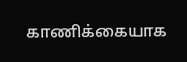காணிக்கையாக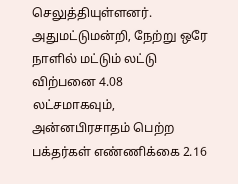செலுத்தியுள்ளனர். அதுமட்டுமன்றி, நேற்று ஒரே நாளில் மட்டும் லட்டு விற்பனை 4.08 லட்சமாகவும், அன்னபிரசாதம் பெற்ற பக்தர்கள் எண்ணிக்கை 2.16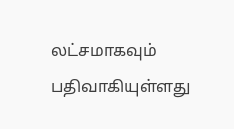லட்சமாகவும் பதிவாகியுள்ளது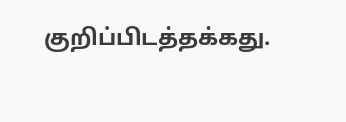குறிப்பிடத்தக்கது.